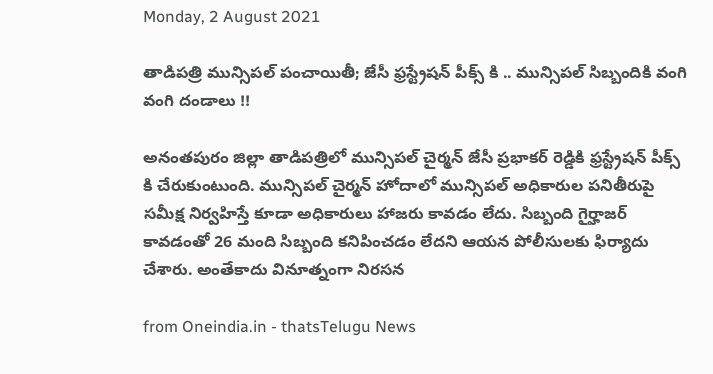Monday, 2 August 2021

తాడిపత్రి మున్సిపల్ పంచాయితీ; జేసీ ఫ్రస్ట్రేషన్ పీక్స్ కి .. మున్సిపల్ సిబ్బందికి వంగి వంగి దండాలు !!

అనంతపురం జిల్లా తాడిపత్రిలో మున్సిపల్ చైర్మన్ జేసీ ప్రభాకర్ రెడ్డికి ఫ్రస్ట్రేషన్ పీక్స్ కి చేరుకుంటుంది. మున్సిపల్ చైర్మన్ హోదాలో మున్సిపల్ అధికారుల పనితీరుపై సమీక్ష నిర్వహిస్తే కూడా అధికారులు హాజరు కావడం లేదు. సిబ్బంది గైర్హాజర్ కావడంతో 26 మంది సిబ్బంది కనిపించడం లేదని ఆయన పోలీసులకు ఫిర్యాదు చేశారు. అంతేకాదు వినూత్నంగా నిరసన

from Oneindia.in - thatsTelugu News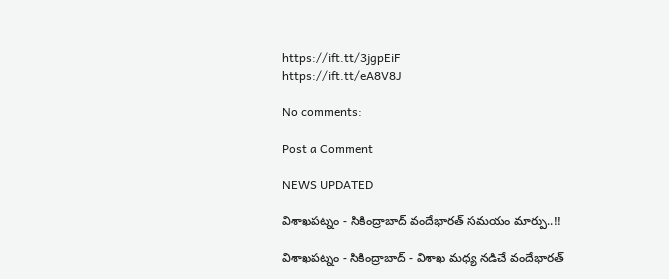https://ift.tt/3jgpEiF
https://ift.tt/eA8V8J

No comments:

Post a Comment

NEWS UPDATED

విశాఖపట్నం - సికింద్రాబాద్ వందేభారత్ సమయం మార్పు..!!

విశాఖపట్నం - సికింద్రాబాద్ - విశాఖ మధ్య నడిచే వందేభారత్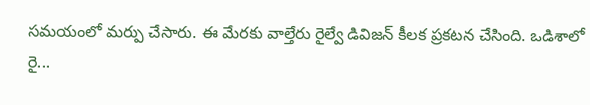సమయంలో మర్పు చేసారు. ఈ మేరకు వాల్తేరు రైల్వే డివిజన్ కీలక ప్రకటన చేసింది. ఒడిశాలో రై...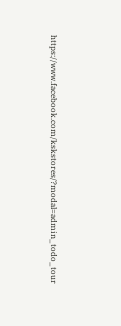https://www.facebook.com/kskstores/?modal=admin_todo_tour